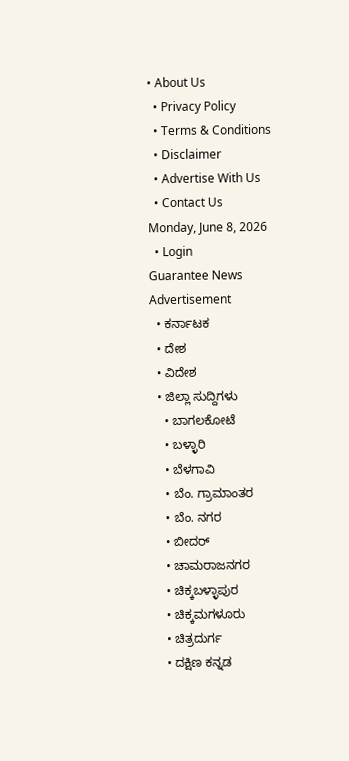• About Us
  • Privacy Policy
  • Terms & Conditions
  • Disclaimer
  • Advertise With Us
  • Contact Us
Monday, June 8, 2026
  • Login
Guarantee News
Advertisement
  • ಕರ್ನಾಟಕ
  • ದೇಶ
  • ವಿದೇಶ
  • ಜಿಲ್ಲಾ ಸುದ್ದಿಗಳು
    • ಬಾಗಲಕೋಟೆ
    • ಬಳ್ಳಾರಿ
    • ಬೆಳಗಾವಿ
    • ಬೆಂ. ಗ್ರಾಮಾಂತರ
    • ಬೆಂ. ನಗರ
    • ಬೀದರ್
    • ಚಾಮರಾಜನಗರ
    • ಚಿಕ್ಕಬಳ್ಳಾಪುರ
    • ಚಿಕ್ಕಮಗಳೂರು
    • ಚಿತ್ರದುರ್ಗ
    • ದಕ್ಷಿಣ ಕನ್ನಡ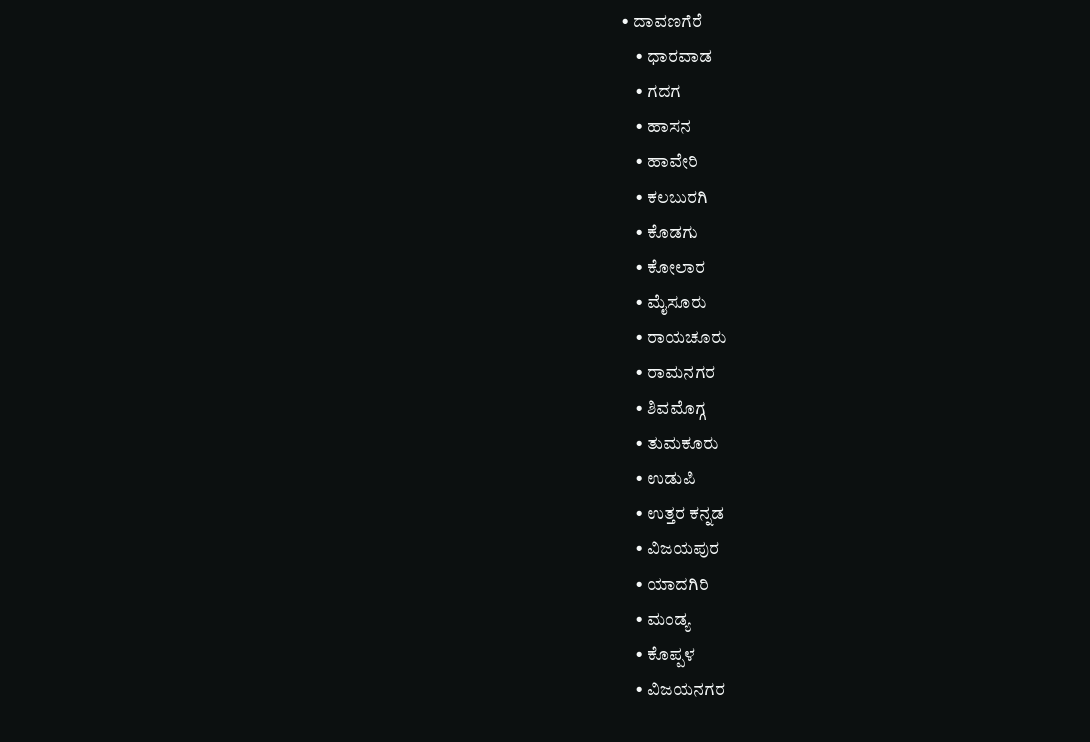• ದಾವಣಗೆರೆ
    • ಧಾರವಾಡ
    • ಗದಗ
    • ಹಾಸನ
    • ಹಾವೇರಿ
    • ಕಲಬುರಗಿ
    • ಕೊಡಗು
    • ಕೋಲಾರ
    • ಮೈಸೂರು
    • ರಾಯಚೂರು
    • ರಾಮನಗರ
    • ಶಿವಮೊಗ್ಗ
    • ತುಮಕೂರು
    • ಉಡುಪಿ
    • ಉತ್ತರ ಕನ್ನಡ
    • ವಿಜಯಪುರ
    • ಯಾದಗಿರಿ
    • ಮಂಡ್ಯ
    • ಕೊಪ್ಪಳ
    • ವಿಜಯನಗರ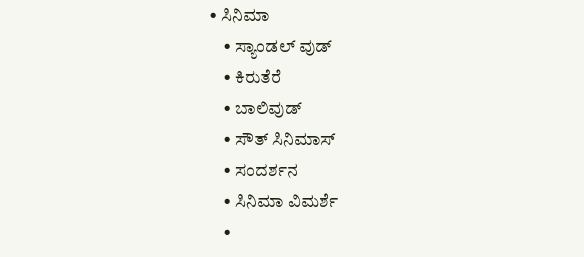• ಸಿನಿಮಾ
    • ಸ್ಯಾಂಡಲ್ ವುಡ್
    • ಕಿರುತೆರೆ
    • ಬಾಲಿವುಡ್
    • ಸೌತ್ ಸಿನಿಮಾಸ್
    • ಸಂದರ್ಶನ
    • ಸಿನಿಮಾ ವಿಮರ್ಶೆ
    •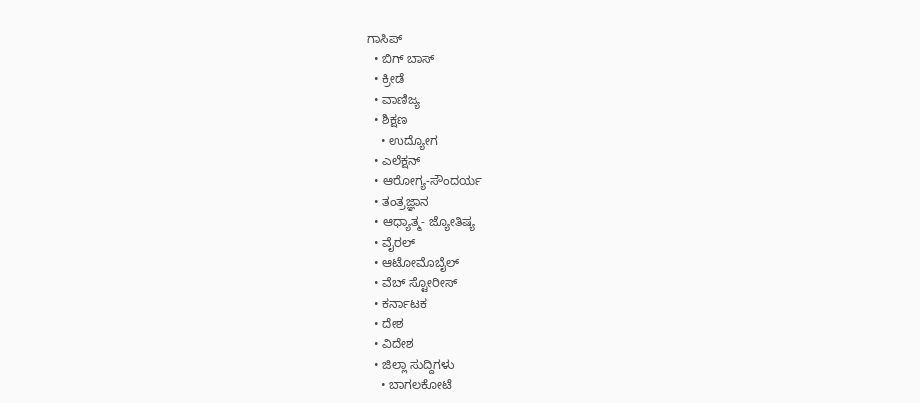ಗಾಸಿಪ್
  • ಬಿಗ್ ಬಾಸ್
  • ಕ್ರೀಡೆ
  • ವಾಣಿಜ್ಯ
  • ಶಿಕ್ಷಣ
    • ಉದ್ಯೋಗ
  • ಎಲೆಕ್ಷನ್
  • ಆರೋಗ್ಯ-ಸೌಂದರ್ಯ
  • ತಂತ್ರಜ್ಞಾನ
  • ಆಧ್ಯಾತ್ಮ- ಜ್ಯೋತಿಷ್ಯ
  • ವೈರಲ್
  • ಆಟೋಮೊಬೈಲ್
  • ವೆಬ್ ಸ್ಟೋರೀಸ್
  • ಕರ್ನಾಟಕ
  • ದೇಶ
  • ವಿದೇಶ
  • ಜಿಲ್ಲಾ ಸುದ್ದಿಗಳು
    • ಬಾಗಲಕೋಟೆ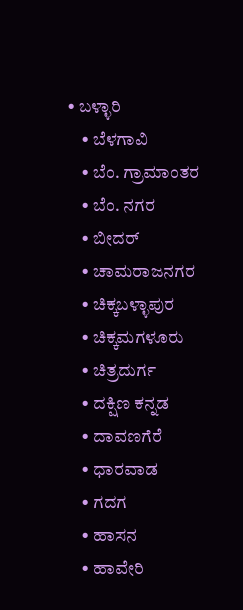• ಬಳ್ಳಾರಿ
    • ಬೆಳಗಾವಿ
    • ಬೆಂ. ಗ್ರಾಮಾಂತರ
    • ಬೆಂ. ನಗರ
    • ಬೀದರ್
    • ಚಾಮರಾಜನಗರ
    • ಚಿಕ್ಕಬಳ್ಳಾಪುರ
    • ಚಿಕ್ಕಮಗಳೂರು
    • ಚಿತ್ರದುರ್ಗ
    • ದಕ್ಷಿಣ ಕನ್ನಡ
    • ದಾವಣಗೆರೆ
    • ಧಾರವಾಡ
    • ಗದಗ
    • ಹಾಸನ
    • ಹಾವೇರಿ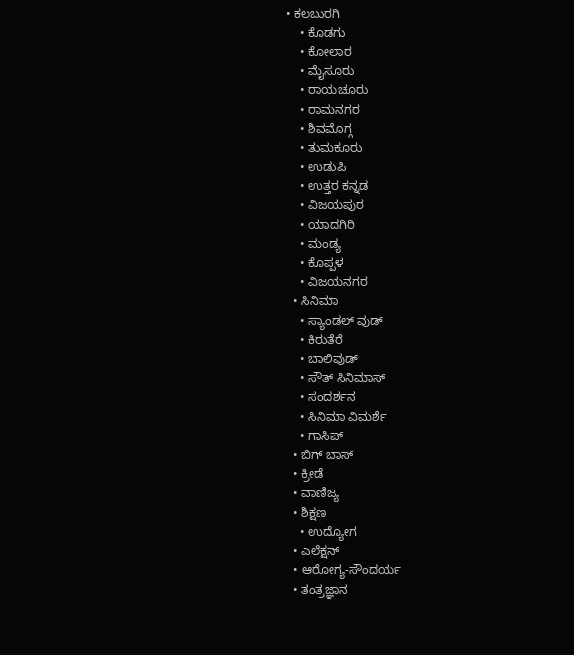• ಕಲಬುರಗಿ
    • ಕೊಡಗು
    • ಕೋಲಾರ
    • ಮೈಸೂರು
    • ರಾಯಚೂರು
    • ರಾಮನಗರ
    • ಶಿವಮೊಗ್ಗ
    • ತುಮಕೂರು
    • ಉಡುಪಿ
    • ಉತ್ತರ ಕನ್ನಡ
    • ವಿಜಯಪುರ
    • ಯಾದಗಿರಿ
    • ಮಂಡ್ಯ
    • ಕೊಪ್ಪಳ
    • ವಿಜಯನಗರ
  • ಸಿನಿಮಾ
    • ಸ್ಯಾಂಡಲ್ ವುಡ್
    • ಕಿರುತೆರೆ
    • ಬಾಲಿವುಡ್
    • ಸೌತ್ ಸಿನಿಮಾಸ್
    • ಸಂದರ್ಶನ
    • ಸಿನಿಮಾ ವಿಮರ್ಶೆ
    • ಗಾಸಿಪ್
  • ಬಿಗ್ ಬಾಸ್
  • ಕ್ರೀಡೆ
  • ವಾಣಿಜ್ಯ
  • ಶಿಕ್ಷಣ
    • ಉದ್ಯೋಗ
  • ಎಲೆಕ್ಷನ್
  • ಆರೋಗ್ಯ-ಸೌಂದರ್ಯ
  • ತಂತ್ರಜ್ಞಾನ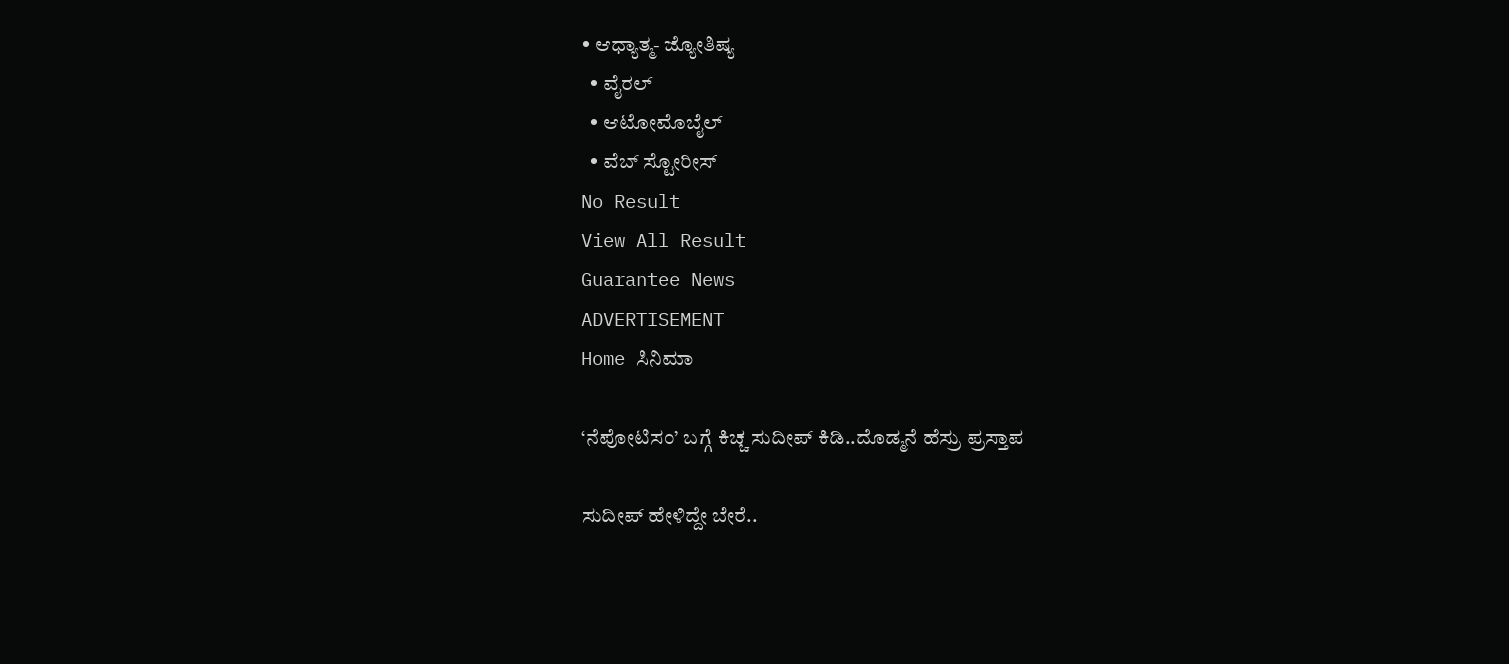• ಆಧ್ಯಾತ್ಮ- ಜ್ಯೋತಿಷ್ಯ
  • ವೈರಲ್
  • ಆಟೋಮೊಬೈಲ್
  • ವೆಬ್ ಸ್ಟೋರೀಸ್
No Result
View All Result
Guarantee News
ADVERTISEMENT
Home ಸಿನಿಮಾ

‘ನೆಪೋಟಿಸಂ’ ಬಗ್ಗೆ ಕಿಚ್ಚ ಸುದೀಪ್ ಕಿಡಿ..ದೊಡ್ಮನೆ ಹೆಸ್ರು ಪ್ರಸ್ತಾಪ

ಸುದೀಪ್ ಹೇಳಿದ್ದೇ ಬೇರೆ..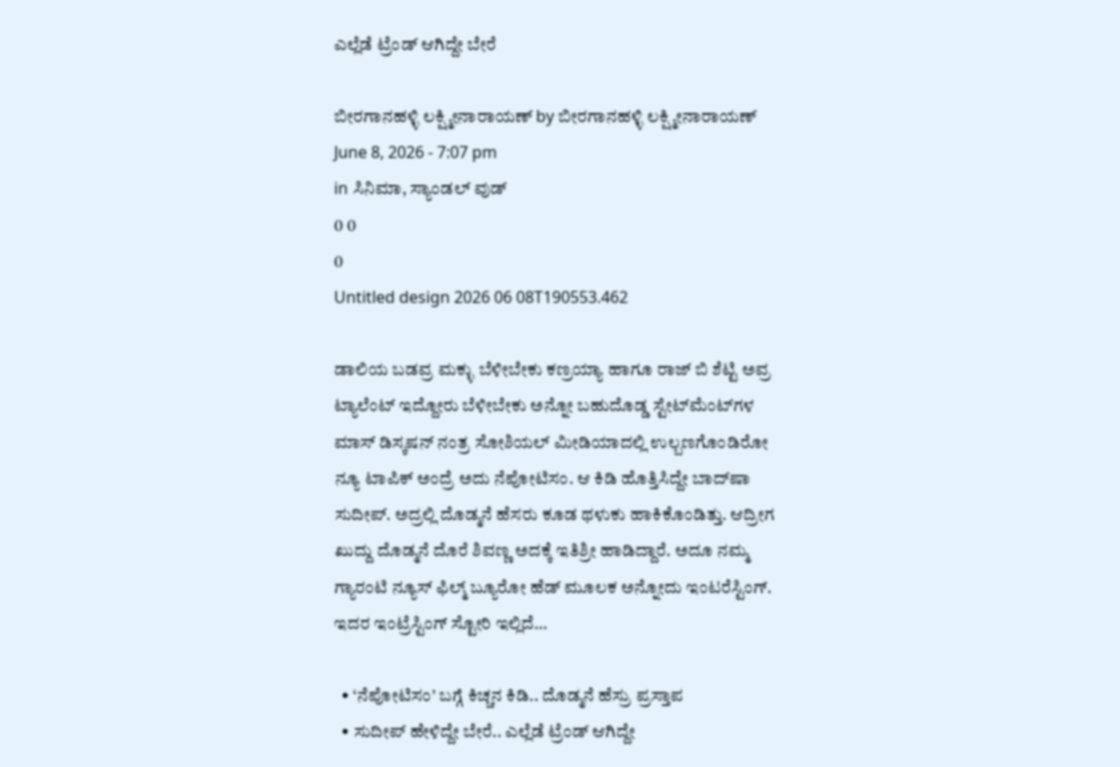ಎಲ್ಲೆಡೆ ಟ್ರೆಂಡ್ ಆಗಿದ್ದೇ ಬೇರೆ

ಬೀರಗಾನಹಳ್ಳಿ ಲಕ್ಷ್ಮೀನಾರಾಯಣ್ by ಬೀರಗಾನಹಳ್ಳಿ ಲಕ್ಷ್ಮೀನಾರಾಯಣ್
June 8, 2026 - 7:07 pm
in ಸಿನಿಮಾ, ಸ್ಯಾಂಡಲ್ ವುಡ್
0 0
0
Untitled design 2026 06 08T190553.462

ಡಾಲಿಯ ಬಡವ್ರ ಮಕ್ಳು ಬೆಳೀಬೇಕು ಕಣ್ರಯ್ಯಾ ಹಾಗೂ ರಾಜ್ ಬಿ ಶೆಟ್ಟಿ ಅವ್ರ ಟ್ಯಾಲೆಂಟ್ ಇದ್ದೋರು ಬೆಳೀಬೇಕು ಅನ್ನೋ ಬಹುದೊಡ್ಡ ಸ್ಟೇಟ್‌‌ಮೆಂಟ್‌‌ಗಳ ಮಾಸ್ ಡಿಸ್ಕಷನ್ ನಂತ್ರ ಸೋಶಿಯಲ್ ಮೀಡಿಯಾದಲ್ಲಿ ಉಲ್ಬಣಗೊಂಡಿರೋ ನ್ಯೂ ಟಾಪಿಕ್ ಅಂದ್ರೆ ಅದು ನೆಪೋಟಿಸಂ. ಆ ಕಿಡಿ ಹೊತ್ತಿಸಿದ್ದೇ ಬಾದ್‌ಷಾ ಸುದೀಪ್. ಅದ್ರಲ್ಲಿ ದೊಡ್ಮನೆ ಹೆಸರು ಕೂಡ ಥಳುಕು ಹಾಕಿಕೊಂಡಿತ್ತು. ಆದ್ರೀಗ ಖುದ್ದು ದೊಡ್ಮನೆ ದೊರೆ ಶಿವಣ್ಣ ಅದಕ್ಕೆ ಇತಿಶ್ರೀ ಹಾಡಿದ್ದಾರೆ. ಅದೂ ನಮ್ಮ ಗ್ಯಾರಂಟಿ ನ್ಯೂಸ್ ಫಿಲ್ಮ್ ಬ್ಯೂರೋ ಹೆಡ್ ಮೂಲಕ ಅನ್ನೋದು ಇಂಟರೆಸ್ಟಿಂಗ್. ಇದರ ಇಂಟ್ರೆಸ್ಟಿಂಗ್‌ ಸ್ಟೋರಿ ಇಲ್ಲಿದೆ…

  • ‘ನೆಪೋಟಿಸಂ’ ಬಗ್ಗೆ ಕಿಚ್ಚನ ಕಿಡಿ.. ದೊಡ್ಮನೆ ಹೆಸ್ರು ಪ್ರಸ್ತಾಪ
  • ಸುದೀಪ್ ಹೇಳಿದ್ದೇ ಬೇರೆ.. ಎಲ್ಲೆಡೆ ಟ್ರೆಂಡ್ ಆಗಿದ್ದೇ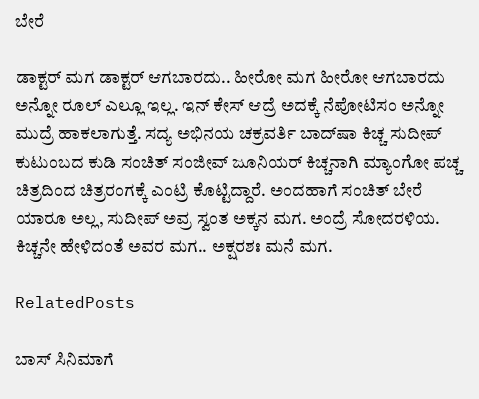ಬೇರೆ

ಡಾಕ್ಟರ್ ಮಗ ಡಾಕ್ಟರ್ ಆಗಬಾರದು.. ಹೀರೋ ಮಗ ಹೀರೋ ಆಗಬಾರದು ಅನ್ನೋ ರೂಲ್ ಎಲ್ಲೂ ಇಲ್ಲ. ಇನ್ ಕೇಸ್ ಆದ್ರೆ ಅದಕ್ಕೆ ನೆಪೋಟಿಸಂ ಅನ್ನೋ ಮುದ್ರೆ ಹಾಕಲಾಗುತ್ತೆ. ಸದ್ಯ ಅಭಿನಯ ಚಕ್ರವರ್ತಿ ಬಾದ್‌ಷಾ ಕಿಚ್ಚ ಸುದೀಪ್ ಕುಟುಂಬದ ಕುಡಿ ಸಂಚಿತ್ ಸಂಜೀವ್ ಜೂನಿಯರ್ ಕಿಚ್ಚನಾಗಿ ಮ್ಯಾಂಗೋ ಪಚ್ಚ ಚಿತ್ರದಿಂದ ಚಿತ್ರರಂಗಕ್ಕೆ ಎಂಟ್ರಿ ಕೊಟ್ಟಿದ್ದಾರೆ. ಅಂದಹಾಗೆ ಸಂಚಿತ್ ಬೇರೆ ಯಾರೂ ಅಲ್ಲ, ಸುದೀಪ್ ಅವ್ರ ಸ್ವಂತ ಅಕ್ಕನ ಮಗ. ಅಂದ್ರೆ ಸೋದರಳಿಯ. ಕಿಚ್ಚನೇ ಹೇಳಿದಂತೆ ಅವರ ಮಗ.. ಅಕ್ಷರಶಃ ಮನೆ ಮಗ.

RelatedPosts

ಬಾಸ್‌ ಸಿನಿಮಾಗೆ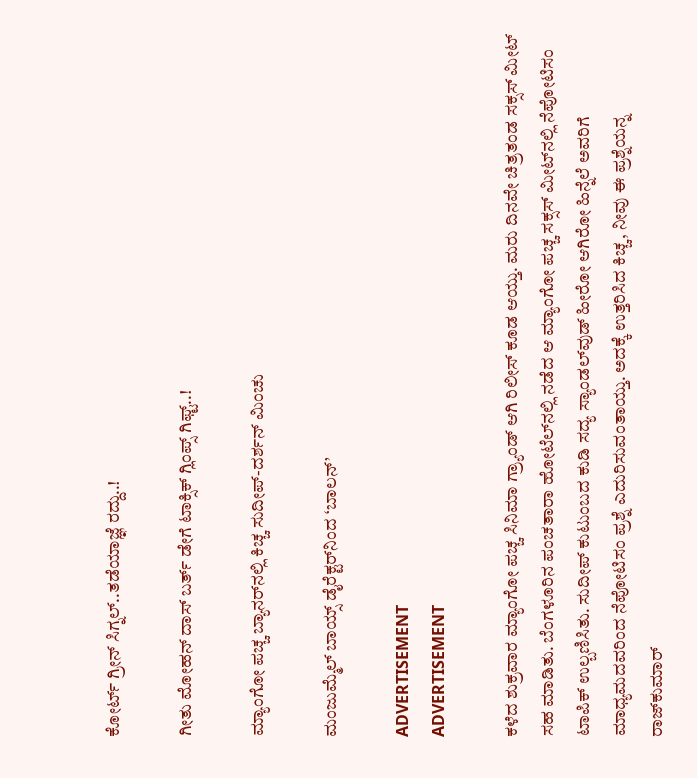ಕೋರ್ಟ್ ಗ್ರೀನ್ ಸಿಗ್ನಲ್..ತಡೆಯಾಜ್ಞೆ ರದ್ದು..!

ಗೀತು ಮೋಹನ್ ದಾಸ್ ಬರ್ತ್ ಡೇಗೆ ಟಾಕ್ಸಿಕ್ ಗ್ಲಿಂಪ್ಸ್ ಗಿಫ್ಟ್..!

ಮ್ಯಾಂಗೋ ಪಚ್ಚ ಬ್ಯಾನರ್‌‌ನಲ್ಲಿ ಕಿಚ್ಚ ಸುದೀಪ್-ದರ್ಶನ್ ಮಿಂಚು

ಮಂಜುಮ್ಮೆಲ್ ಬಾಯ್ಸ್ ಡೈರೆಕ್ಟರ್‌‌ನಿಂದ ‘ಬಾಲನ್’

ADVERTISEMENT
ADVERTISEMENT

ಕಳೆದ ಶುಕ್ರವಾರ ಮ್ಯಾಂಗೋ ಪಚ್ಚ ಸಿನಿಮಾ ಗ್ರ್ಯಾಂಡ್ ಆಗಿ ರಿಲೀಸ್ ಕೂಡ ಆಯ್ತು. ಮರು ದಿನವೇ ಚಿತ್ರತಂಡ ಸಕ್ಸಸ್ ಮೀಟ್ ಸಹ ಮಾಡಿತು. ಬೆಂಗಳೂರಿನ ಪಂಚತಾರಾ ಹೋಟೆಲ್‌‌ನಲ್ಲಿ ನಡೆದ ಆ ಮ್ಯಾಂಗೋ ಪಚ್ಚ ಸಕ್ಸಸ್ ಮೀಟ್‌‌ನಲ್ಲಿ ನೆಪೋಟಿಸಂ ಟಾಪಿಕ್ ಉಲ್ಬಣಿಸಿತು. ಸುದೀಪ್ ಕುಟುಂಬದ ಕುಡಿ ಸದ್ಯ ಸ್ಯಾಂಡಲ್‌ವುಡ್ ಹೀರೋ ಆಗಿರೋ ಹಿನ್ನೆಲೆ ಅವರಿಗೆ ಮಾಧ್ಯಮದವರಿಂದ ನೆಪೋಟಿಸಂ ಪ್ರಶ್ನೆ ಎದುರಿಸುವಂತಾಯ್ತು. ಅದಕ್ಕೆ ಉತ್ತರಿಸಿದ ಕಿಚ್ಚ, ನೀವು ಈ ಪ್ರಶ್ನೆಯನ್ನ ರಾಜ್‌‌ಕುಮಾರ್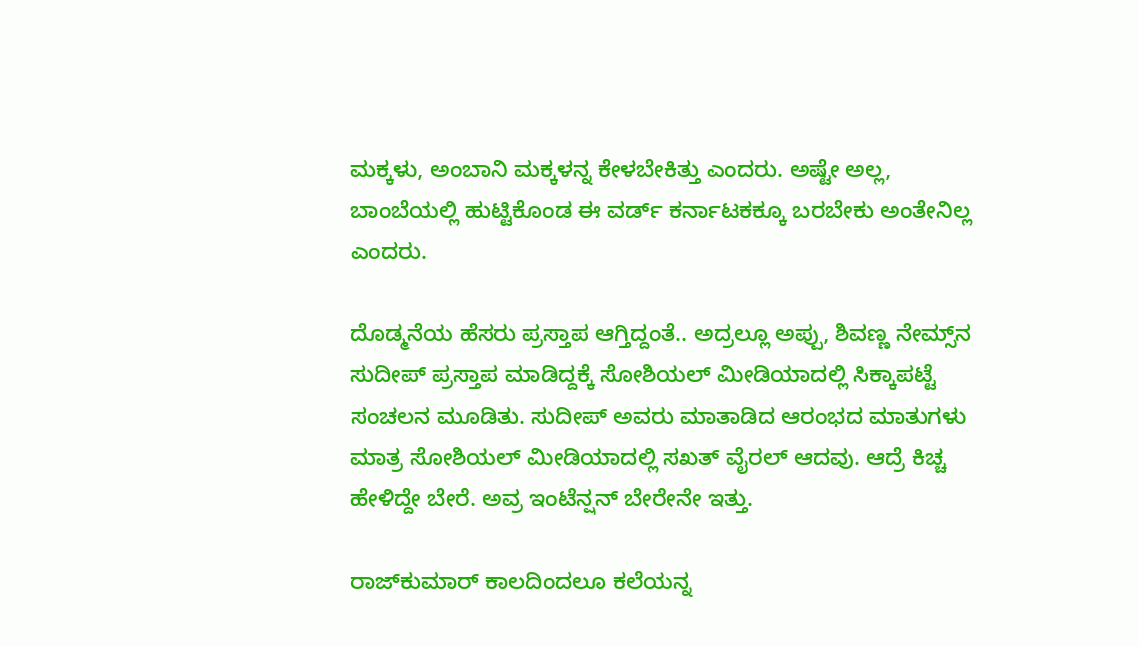ಮಕ್ಕಳು, ಅಂಬಾನಿ ಮಕ್ಕಳನ್ನ ಕೇಳಬೇಕಿತ್ತು ಎಂದರು. ಅಷ್ಟೇ ಅಲ್ಲ, ಬಾಂಬೆಯಲ್ಲಿ ಹುಟ್ಟಿಕೊಂಡ ಈ ವರ್ಡ್ ಕರ್ನಾಟಕಕ್ಕೂ ಬರಬೇಕು ಅಂತೇನಿಲ್ಲ ಎಂದರು.

ದೊಡ್ಮನೆಯ ಹೆಸರು ಪ್ರಸ್ತಾಪ ಆಗ್ತಿದ್ದಂತೆ.. ಅದ್ರಲ್ಲೂ ಅಪ್ಪು, ಶಿವಣ್ಣ ನೇಮ್ಸ್‌ನ ಸುದೀಪ್ ಪ್ರಸ್ತಾಪ ಮಾಡಿದ್ದಕ್ಕೆ ಸೋಶಿಯಲ್ ಮೀಡಿಯಾದಲ್ಲಿ ಸಿಕ್ಕಾಪಟ್ಟೆ ಸಂಚಲನ ಮೂಡಿತು. ಸುದೀಪ್ ಅವರು ಮಾತಾಡಿದ ಆರಂಭದ ಮಾತುಗಳು ಮಾತ್ರ ಸೋಶಿಯಲ್ ಮೀಡಿಯಾದಲ್ಲಿ ಸಖತ್ ವೈರಲ್ ಆದವು. ಆದ್ರೆ ಕಿಚ್ಚ ಹೇಳಿದ್ದೇ ಬೇರೆ. ಅವ್ರ ಇಂಟೆನ್ಷನ್ ಬೇರೇನೇ ಇತ್ತು.

ರಾಜ್‌ಕುಮಾರ್ ಕಾಲದಿಂದಲೂ ಕಲೆಯನ್ನ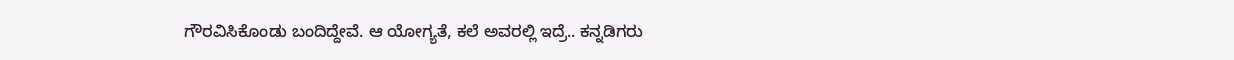ಗೌರವಿಸಿಕೊಂಡು ಬಂದಿದ್ದೇವೆ. ಆ ಯೋಗ್ಯತೆ, ಕಲೆ ಅವರಲ್ಲಿ ಇದ್ರೆ.. ಕನ್ನಡಿಗರು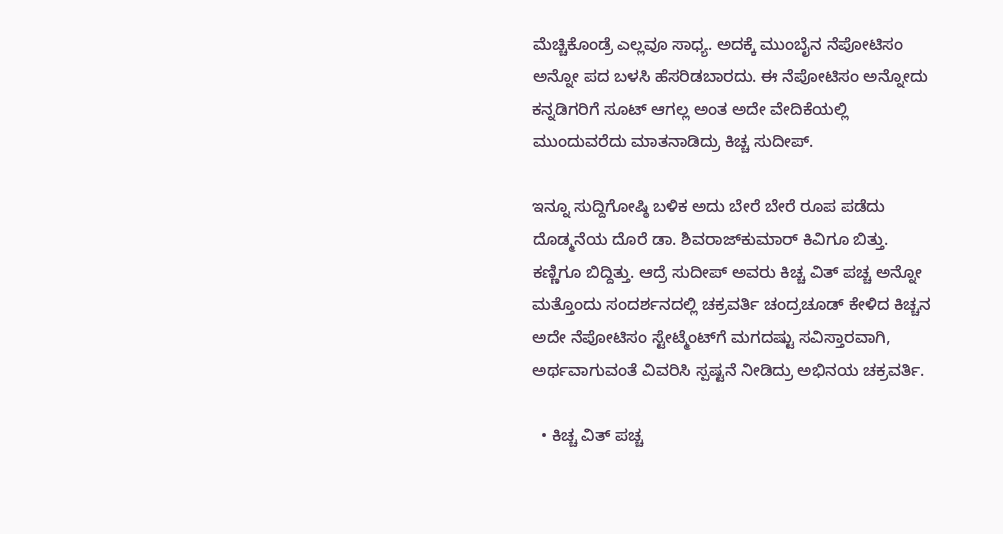ಮೆಚ್ಚಿಕೊಂಡ್ರೆ ಎಲ್ಲವೂ ಸಾಧ್ಯ. ಅದಕ್ಕೆ ಮುಂಬೈನ ನೆಪೋಟಿಸಂ ಅನ್ನೋ ಪದ ಬಳಸಿ ಹೆಸರಿಡಬಾರದು. ಈ ನೆಪೋಟಿಸಂ ಅನ್ನೋದು ಕನ್ನಡಿಗರಿಗೆ ಸೂಟ್ ಆಗಲ್ಲ ಅಂತ ಅದೇ ವೇದಿಕೆಯಲ್ಲಿ ಮುಂದುವರೆದು ಮಾತನಾಡಿದ್ರು ಕಿಚ್ಚ ಸುದೀಪ್.

ಇನ್ನೂ ಸುದ್ದಿಗೋಷ್ಠಿ ಬಳಿಕ ಅದು ಬೇರೆ ಬೇರೆ ರೂಪ ಪಡೆದು ದೊಡ್ಮನೆಯ ದೊರೆ ಡಾ. ಶಿವರಾಜ್‌ಕುಮಾರ್ ಕಿವಿಗೂ ಬಿತ್ತು. ಕಣ್ಣಿಗೂ ಬಿದ್ದಿತ್ತು. ಆದ್ರೆ ಸುದೀಪ್ ಅವರು ಕಿಚ್ಚ ವಿತ್ ಪಚ್ಚ ಅನ್ನೋ ಮತ್ತೊಂದು ಸಂದರ್ಶನದಲ್ಲಿ ಚಕ್ರವರ್ತಿ ಚಂದ್ರಚೂಡ್ ಕೇಳಿದ ಕಿಚ್ಚನ ಅದೇ ನೆಪೋಟಿಸಂ ಸ್ಟೇಟ್ಮೆಂಟ್‌ಗೆ ಮಗದಷ್ಟು ಸವಿಸ್ತಾರವಾಗಿ, ಅರ್ಥವಾಗುವಂತೆ ವಿವರಿಸಿ ಸ್ಪಷ್ಟನೆ ನೀಡಿದ್ರು ಅಭಿನಯ ಚಕ್ರವರ್ತಿ.

  • ಕಿಚ್ಚ ವಿತ್ ಪಚ್ಚ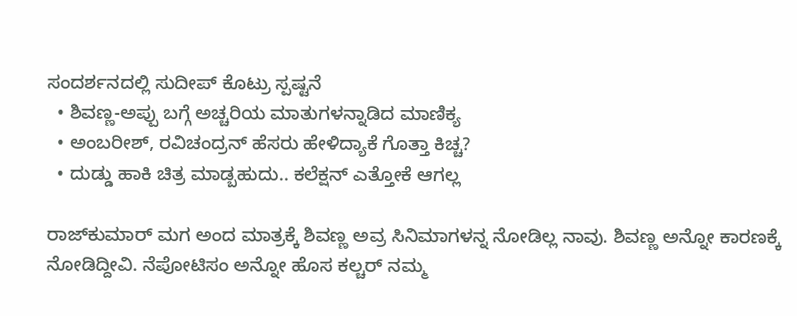ಸಂದರ್ಶನದಲ್ಲಿ ಸುದೀಪ್ ಕೊಟ್ರು ಸ್ಪಷ್ಟನೆ
  • ಶಿವಣ್ಣ-ಅಪ್ಪು ಬಗ್ಗೆ ಅಚ್ಚರಿಯ ಮಾತುಗಳನ್ನಾಡಿದ ಮಾಣಿಕ್ಯ
  • ಅಂಬರೀಶ್, ರವಿಚಂದ್ರನ್ ಹೆಸರು ಹೇಳಿದ್ಯಾಕೆ ಗೊತ್ತಾ ಕಿಚ್ಚ?
  • ದುಡ್ಡು ಹಾಕಿ ಚಿತ್ರ ಮಾಡ್ಬಹುದು.. ಕಲೆಕ್ಷನ್ ಎತ್ತೋಕೆ ಆಗಲ್ಲ

ರಾಜ್‌‌ಕುಮಾರ್ ಮಗ ಅಂದ ಮಾತ್ರಕ್ಕೆ ಶಿವಣ್ಣ ಅವ್ರ ಸಿನಿಮಾಗಳನ್ನ ನೋಡಿಲ್ಲ ನಾವು. ಶಿವಣ್ಣ ಅನ್ನೋ ಕಾರಣಕ್ಕೆ ನೋಡಿದ್ದೀವಿ. ನೆಪೋಟಿಸಂ ಅನ್ನೋ ಹೊಸ ಕಲ್ಚರ್ ನಮ್ಮ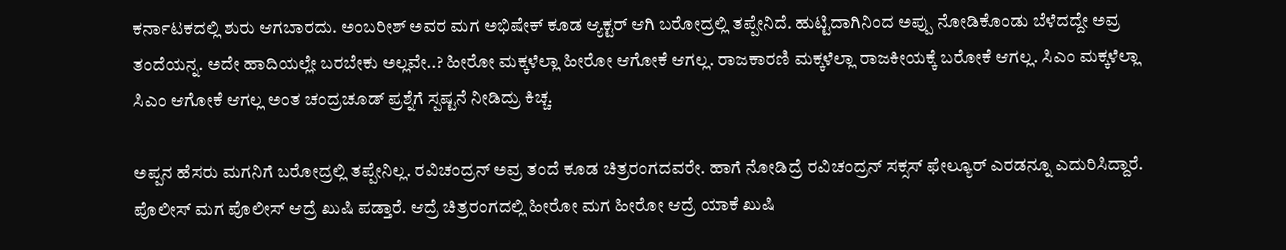ಕರ್ನಾಟಕದಲ್ಲಿ ಶುರು ಆಗಬಾರದು. ಅಂಬರೀಶ್ ಅವರ ಮಗ ಅಭಿಷೇಕ್ ಕೂಡ ಆ್ಯಕ್ಟರ್ ಆಗಿ ಬರೋದ್ರಲ್ಲಿ ತಪ್ಪೇನಿದೆ. ಹುಟ್ಟಿದಾಗಿನಿಂದ ಅಪ್ಪು ನೋಡಿಕೊಂಡು ಬೆಳೆದದ್ದೇ ಅವ್ರ ತಂದೆಯನ್ನ. ಅದೇ ಹಾದಿಯಲ್ಲೇ ಬರಬೇಕು ಅಲ್ಲವೇ..? ಹೀರೋ ಮಕ್ಕಳೆಲ್ಲಾ ಹೀರೋ ಆಗೋಕೆ ಆಗಲ್ಲ. ರಾಜಕಾರಣಿ ಮಕ್ಕಳೆಲ್ಲಾ ರಾಜಕೀಯಕ್ಕೆ ಬರೋಕೆ ಆಗಲ್ಲ. ಸಿಎಂ ಮಕ್ಕಳೆಲ್ಲಾ ಸಿಎಂ ಆಗೋಕೆ ಆಗಲ್ಲ ಅಂತ ಚಂದ್ರಚೂಡ್ ಪ್ರಶ್ನೆಗೆ ಸ್ಪಷ್ಟನೆ ನೀಡಿದ್ರು ಕಿಚ್ಚ.

ಅಪ್ಪನ ಹೆಸರು ಮಗನಿಗೆ ಬರೋದ್ರಲ್ಲಿ ತಪ್ಪೇನಿಲ್ಲ. ರವಿಚಂದ್ರನ್ ಅವ್ರ ತಂದೆ ಕೂಡ ಚಿತ್ರರಂಗದವರೇ. ಹಾಗೆ ನೋಡಿದ್ರೆ ರವಿಚಂದ್ರನ್ ಸಕ್ಸಸ್ ಫೇಲ್ಯೂರ್ ಎರಡನ್ನೂ ಎದುರಿಸಿದ್ದಾರೆ. ಪೊಲೀಸ್ ಮಗ ಪೊಲೀಸ್ ಆದ್ರೆ ಖುಷಿ ಪಡ್ತಾರೆ. ಆದ್ರೆ ಚಿತ್ರರಂಗದಲ್ಲಿ ಹೀರೋ ಮಗ ಹೀರೋ ಆದ್ರೆ ಯಾಕೆ ಖುಷಿ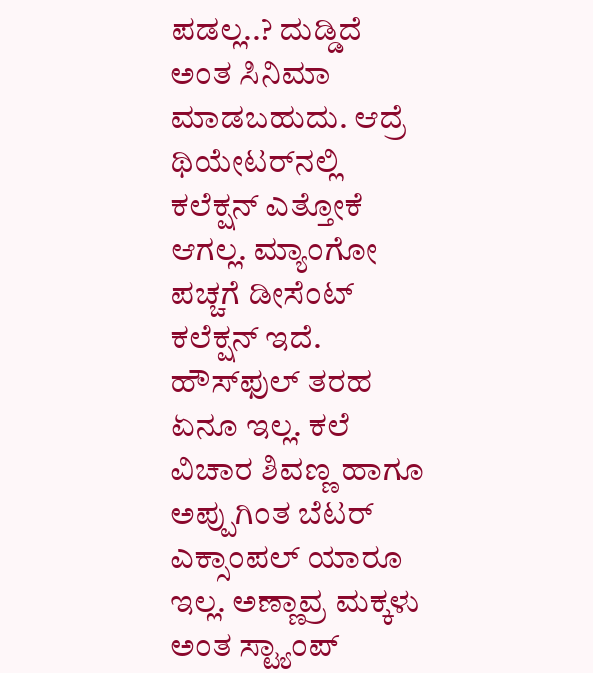ಪಡಲ್ಲ..? ದುಡ್ಡಿದೆ ಅಂತ ಸಿನಿಮಾ ಮಾಡಬಹುದು. ಆದ್ರೆ ಥಿಯೇಟರ್‌ನಲ್ಲಿ ಕಲೆಕ್ಷನ್ ಎತ್ತೋಕೆ ಆಗಲ್ಲ. ಮ್ಯಾಂಗೋ ಪಚ್ಚಗೆ ಡೀಸೆಂಟ್ ಕಲೆಕ್ಷನ್ ಇದೆ. ಹೌಸ್‌ಫುಲ್ ತರಹ ಏನೂ ಇಲ್ಲ. ಕಲೆ ವಿಚಾರ ಶಿವಣ್ಣ ಹಾಗೂ ಅಪ್ಪುಗಿಂತ ಬೆಟರ್ ಎಕ್ಸಾಂಪಲ್ ಯಾರೂ ಇಲ್ಲ. ಅಣ್ಣಾವ್ರ ಮಕ್ಕಳು ಅಂತ ಸ್ಟ್ಯಾಂಪ್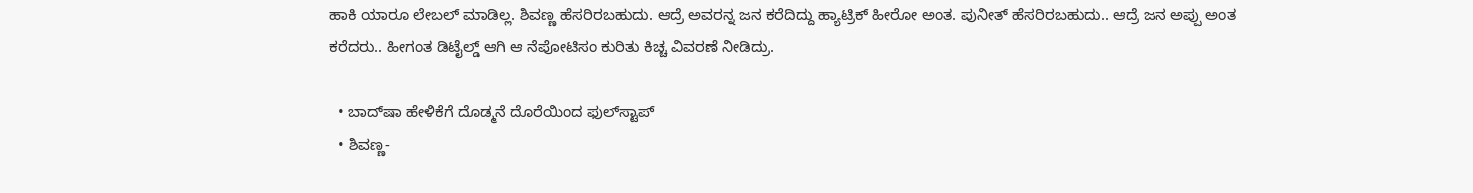ಹಾಕಿ ಯಾರೂ ಲೇಬಲ್ ಮಾಡಿಲ್ಲ. ಶಿವಣ್ಣ ಹೆಸರಿರಬಹುದು. ಆದ್ರೆ ಅವರನ್ನ ಜನ ಕರೆದಿದ್ದು ಹ್ಯಾಟ್ರಿಕ್ ಹೀರೋ ಅಂತ. ಪುನೀತ್ ಹೆಸರಿರಬಹುದು.. ಆದ್ರೆ ಜನ ಅಪ್ಪು ಅಂತ ಕರೆದರು.. ಹೀಗಂತ ಡಿಟೈಲ್ಡ್ ಆಗಿ ಆ ನೆಪೋಟಿಸಂ ಕುರಿತು ಕಿಚ್ಚ ವಿವರಣೆ ನೀಡಿದ್ರು.

  • ಬಾದ್‌ಷಾ ಹೇಳಿಕೆಗೆ ದೊಡ್ಮನೆ ದೊರೆಯಿಂದ ಫುಲ್‌‌ಸ್ಟಾಪ್
  • ಶಿವಣ್ಣ-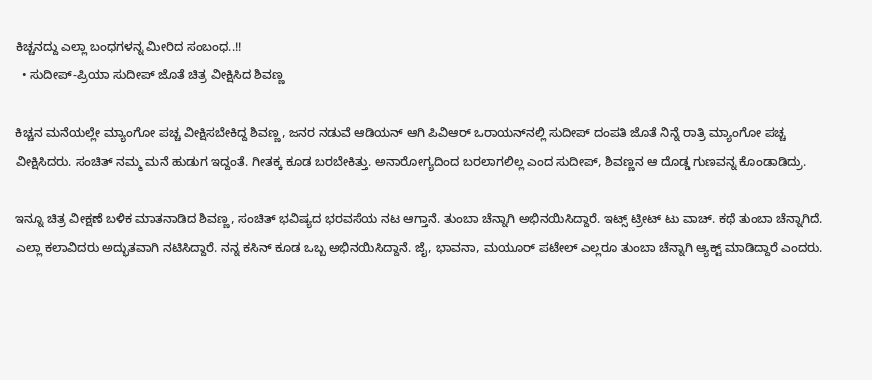ಕಿಚ್ಚನದ್ದು ‌ಎಲ್ಲಾ ಬಂಧಗಳನ್ನ ಮೀರಿದ ಸಂಬಂಧ..!!
  • ಸುದೀಪ್-ಪ್ರಿಯಾ ಸುದೀಪ್ ಜೊತೆ ಚಿತ್ರ ವೀಕ್ಷಿಸಿದ ಶಿವಣ್ಣ

ಕಿಚ್ಚನ ಮನೆಯಲ್ಲೇ ಮ್ಯಾಂಗೋ ಪಚ್ಚ ವೀಕ್ಷಿಸಬೇಕಿದ್ದ ಶಿವಣ್ಣ, ಜನರ ನಡುವೆ ಆಡಿಯನ್ ಆಗಿ ಪಿವಿಆರ್ ಒರಾಯನ್‌ನಲ್ಲಿ ಸುದೀಪ್ ದಂಪತಿ ಜೊತೆ ನಿನ್ನೆ ರಾತ್ರಿ ಮ್ಯಾಂಗೋ ಪಚ್ಚ ವೀಕ್ಷಿಸಿದರು. ಸಂಚಿತ್ ನಮ್ಮ ಮನೆ ಹುಡುಗ ಇದ್ದಂತೆ. ಗೀತಕ್ಕ ಕೂಡ ಬರಬೇಕಿತ್ತು. ಅನಾರೋಗ್ಯದಿಂದ ಬರಲಾಗಲಿಲ್ಲ ಎಂದ ಸುದೀಪ್, ಶಿವಣ್ಣನ ಆ ದೊಡ್ಡ ಗುಣವನ್ನ ಕೊಂಡಾಡಿದ್ರು.

ಇನ್ನೂ ಚಿತ್ರ ವೀಕ್ಷಣೆ ಬಳಿಕ ಮಾತನಾಡಿದ ಶಿವಣ್ಣ, ಸಂಚಿತ್ ಭವಿಷ್ಯದ ಭರವಸೆಯ ನಟ ಆಗ್ತಾನೆ. ತುಂಬಾ ಚೆನ್ನಾಗಿ ಅಭಿನಯಿಸಿದ್ದಾರೆ. ಇಟ್ಸ್ ಟ್ರೀಟ್ ಟು ವಾಚ್. ಕಥೆ ತುಂಬಾ ಚೆನ್ನಾಗಿದೆ. ಎಲ್ಲಾ ಕಲಾವಿದರು ಅದ್ಭುತವಾಗಿ ನಟಿಸಿದ್ದಾರೆ. ನನ್ನ ಕಸಿನ್ ಕೂಡ ಒಬ್ಬ ಅಭಿನಯಿಸಿದ್ದಾನೆ. ಜೈ, ಭಾವನಾ, ಮಯೂರ್ ಪಟೇಲ್ ಎಲ್ಲರೂ ತುಂಬಾ ಚೆನ್ನಾಗಿ ಆ್ಯಕ್ಟ್ ಮಾಡಿದ್ದಾರೆ ಎಂದರು.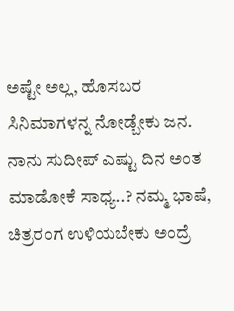ಅಷ್ಟೇ ಅಲ್ಲ, ಹೊಸಬರ ಸಿನಿಮಾಗಳನ್ನ ನೋಡ್ಬೇಕು ಜನ. ನಾನು ಸುದೀಪ್ ಎಷ್ಟು ದಿನ ಅಂತ ಮಾಡೋಕೆ ಸಾಧ್ಯ..? ನಮ್ಮ ಭಾಷೆ, ಚಿತ್ರರಂಗ ಉಳಿಯಬೇಕು ಅಂದ್ರೆ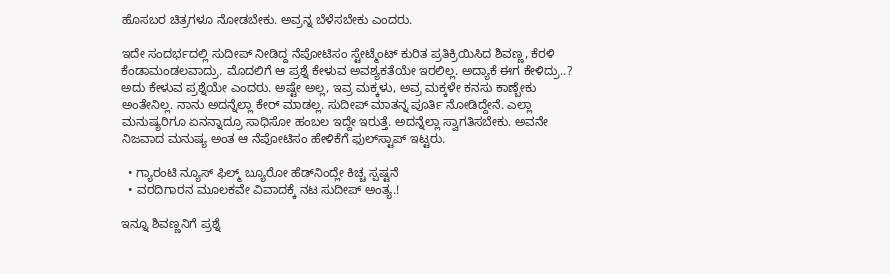ಹೊಸಬರ ಚಿತ್ರಗಳೂ ನೋಡಬೇಕು. ಅವ್ರನ್ನ ಬೆಳೆಸಬೇಕು ಎಂದರು.

ಇದೇ ಸಂದರ್ಭದಲ್ಲಿ ಸುದೀಪ್ ನೀಡಿದ್ದ ನೆಪೋಟಿಸಂ ಸ್ಟೇಟ್ಮೆಂಟ್‌‌ ಕುರಿತ ಪ್ರತಿಕ್ರಿಯಿಸಿದ ಶಿವಣ್ಣ, ಕೆರಳಿ ಕೆಂಡಾಮಂಡಲವಾದ್ರು. ಮೊದಲಿಗೆ ಆ ಪ್ರಶ್ನೆ ಕೇಳುವ ಅವಶ್ಯಕತೆಯೇ ಇರಲಿಲ್ಲ. ಅದ್ಯಾಕೆ ಈಗ ಕೇಳಿದ್ರು..? ಅದು ಕೇಳುವ ಪ್ರಶ್ನೆಯೇ ಎಂದರು. ಅಷ್ಟೇ ಅಲ್ಲ, ಇವ್ರ ಮಕ್ಕಳು, ಅವ್ರ ಮಕ್ಕಳೇ ಕನಸು ಕಾಣ್ಬೇಕು ಅಂತೇನಿಲ್ಲ. ನಾನು ಅದನ್ನೆಲ್ಲಾ ಕೇರ್ ಮಾಡಲ್ಲ. ಸುದೀಪ್ ಮಾತನ್ನ ಪೂರ್ತಿ ನೋಡಿದ್ದೇನೆ. ಎಲ್ಲಾ ಮನುಷ್ಯರಿಗೂ ಏನನ್ನಾದ್ರೂ ಸಾಧಿಸೋ ಹಂಬಲ ಇದ್ದೇ ಇರುತ್ತೆ. ಅದನ್ನೆಲ್ಲಾ ಸ್ವಾಗತಿಸಬೇಕು. ಅವನೇ ನಿಜವಾದ ಮನುಷ್ಯ ಅಂತ ಆ ನೆಪೋಟಿಸಂ ಹೇಳಿಕೆಗೆ ಫುಲ್‌ಸ್ಟಾಪ್ ಇಟ್ಟರು.

  • ಗ್ಯಾರಂಟಿ ನ್ಯೂಸ್ ಫಿಲ್ಮ್ ಬ್ಯೂರೋ ಹೆಡ್‌‌ನಿಂದ್ಲೇ ಕಿಚ್ಚ ಸ್ಪಷ್ಟನೆ
  • ವರದಿಗಾರನ ಮೂಲಕವೇ ವಿವಾದಕ್ಕೆ ನಟ ಸುದೀಪ್ ಅಂತ್ಯ.!

ಇನ್ನೂ ಶಿವಣ್ಣನಿಗೆ ಪ್ರಶ್ನೆ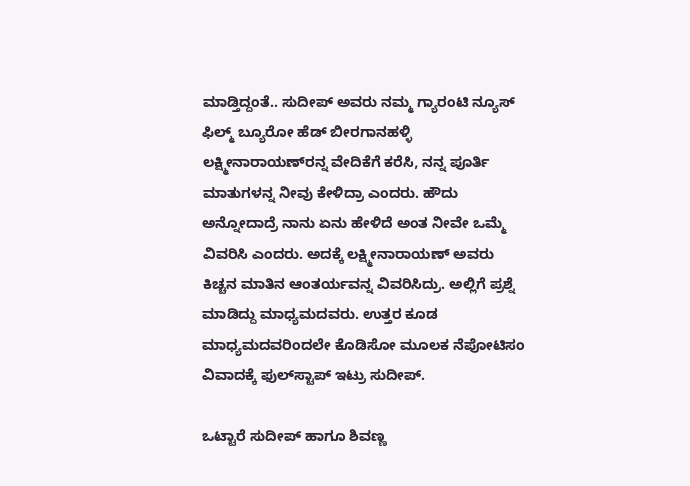ಮಾಡ್ತಿದ್ದಂತೆ.. ಸುದೀಪ್ ಅವರು ನಮ್ಮ ಗ್ಯಾರಂಟಿ ನ್ಯೂಸ್ ಫಿಲ್ಮ್ ಬ್ಯೂರೋ ಹೆಡ್ ಬೀರಗಾನಹಳ್ಳಿ ಲಕ್ಷ್ಮೀನಾರಾಯಣ್‌ರನ್ನ ವೇದಿಕೆಗೆ ಕರೆಸಿ, ನನ್ನ ಪೂರ್ತಿ ಮಾತುಗಳನ್ನ ನೀವು ಕೇಳಿದ್ರಾ ಎಂದರು. ಹೌದು ಅನ್ನೋದಾದ್ರೆ ನಾನು ಏನು ಹೇಳಿದೆ ಅಂತ ನೀವೇ ಒಮ್ಮೆ ವಿವರಿಸಿ ಎಂದರು. ಅದಕ್ಕೆ ಲಕ್ಷ್ಮೀನಾರಾಯಣ್ ಅವರು ಕಿಚ್ಚನ ಮಾತಿನ ಆಂತರ್ಯವನ್ನ ವಿವರಿಸಿದ್ರು. ಅಲ್ಲಿಗೆ ಪ್ರಶ್ನೆ ಮಾಡಿದ್ದು ಮಾಧ್ಯಮದವರು. ಉತ್ತರ ಕೂಡ ಮಾಧ್ಯಮದವರಿಂದಲೇ ಕೊಡಿಸೋ ಮೂಲಕ ನೆಪೋಟಿಸಂ ವಿವಾದಕ್ಕೆ ಫುಲ್‌ಸ್ಟಾಪ್ ಇಟ್ರು ಸುದೀಪ್.

ಒಟ್ಟಾರೆ ಸುದೀಪ್ ಹಾಗೂ ಶಿವಣ್ಣ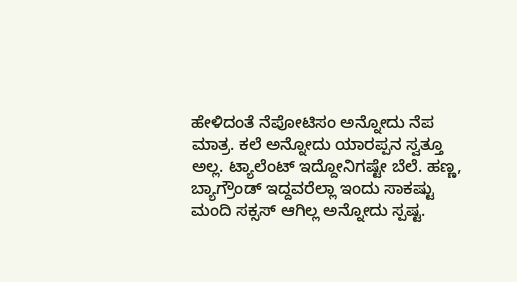ಹೇಳಿದಂತೆ ನೆಪೋಟಿಸಂ ಅನ್ನೋದು ನೆಪ ಮಾತ್ರ. ಕಲೆ ಅನ್ನೋದು ಯಾರಪ್ಪನ ಸ್ವತ್ತೂ ಅಲ್ಲ. ಟ್ಯಾಲೆಂಟ್ ಇದ್ದೋನಿಗಷ್ಟೇ ಬೆಲೆ. ಹಣ್ಣ, ಬ್ಯಾಗ್ರೌಂಡ್ ಇದ್ದವರೆಲ್ಲಾ ಇಂದು ಸಾಕಷ್ಟು ಮಂದಿ ಸಕ್ಸಸ್ ಆಗಿಲ್ಲ ಅನ್ನೋದು ಸ್ಪಷ್ಟ.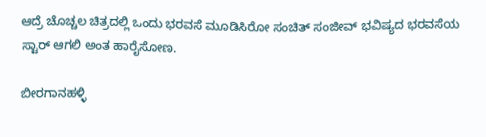ಆದ್ರೆ ಚೊಚ್ಚಲ ಚಿತ್ರದಲ್ಲಿ ಒಂದು ಭರವಸೆ ಮೂಡಿಸಿರೋ ಸಂಚಿತ್ ಸಂಜೀವ್ ಭವಿಷ್ಯದ ಭರವಸೆಯ ಸ್ಟಾರ್ ಆಗಲಿ ಅಂತ ಹಾರೈಸೋಣ.

ಬೀರಗಾನಹಳ್ಳಿ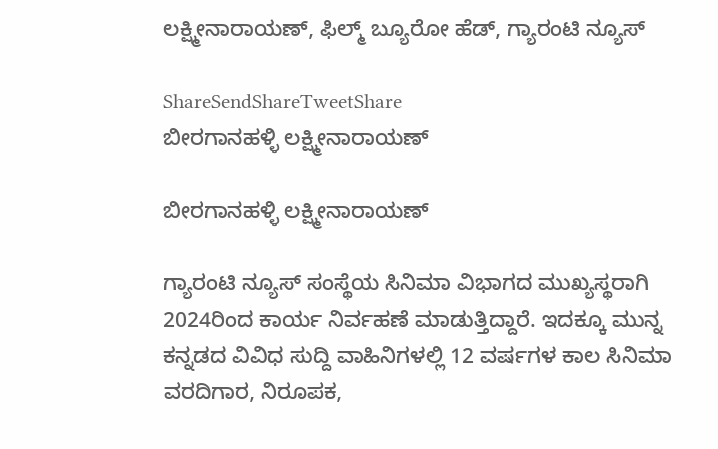ಲಕ್ಷ್ಮೀನಾರಾಯಣ್, ಫಿಲ್ಮ್ ಬ್ಯೂರೋ ಹೆಡ್, ಗ್ಯಾರಂಟಿ ನ್ಯೂಸ್

ShareSendShareTweetShare
ಬೀರಗಾನಹಳ್ಳಿ ಲಕ್ಷ್ಮೀನಾರಾಯಣ್

ಬೀರಗಾನಹಳ್ಳಿ ಲಕ್ಷ್ಮೀನಾರಾಯಣ್

ಗ್ಯಾರಂಟಿ ನ್ಯೂಸ್ ಸಂಸ್ಥೆಯ ಸಿನಿಮಾ ವಿಭಾಗದ ಮುಖ್ಯಸ್ಥರಾಗಿ 2024ರಿಂದ ಕಾರ್ಯ ನಿರ್ವಹಣೆ ಮಾಡುತ್ತಿದ್ದಾರೆ. ಇದಕ್ಕೂ ಮುನ್ನ ಕನ್ನಡದ ವಿವಿಧ ಸುದ್ದಿ ವಾಹಿನಿಗಳಲ್ಲಿ 12 ವರ್ಷಗಳ ಕಾಲ ಸಿನಿಮಾ ವರದಿಗಾರ, ನಿರೂಪಕ,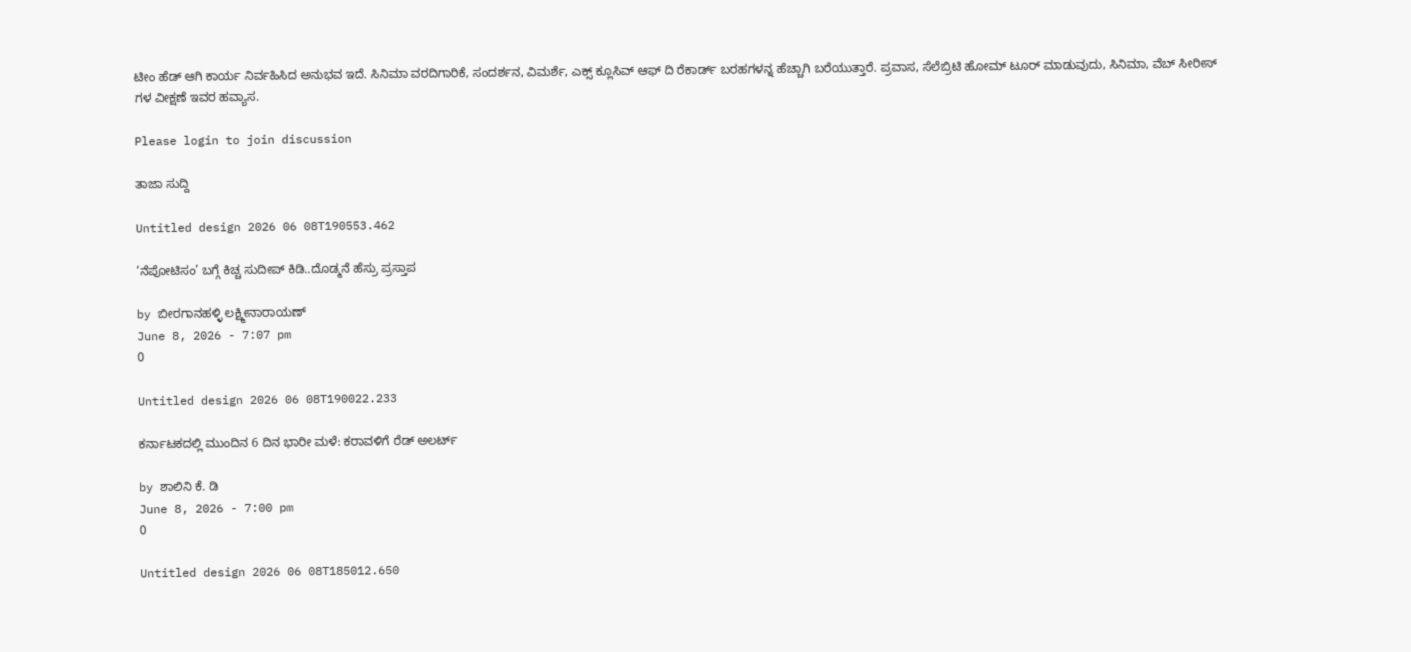ಟೀಂ ಹೆಡ್ ಆಗಿ ಕಾರ್ಯ ನಿರ್ವಹಿಸಿದ ಅನುಭವ ಇದೆ. ಸಿನಿಮಾ ವರದಿಗಾರಿಕೆ, ಸಂದರ್ಶನ, ವಿಮರ್ಶೆ, ಎಕ್ಸ್ ಕ್ಲೂಸಿವ್ ಆಫ್ ದಿ ರೆಕಾರ್ಡ್ ಬರಹಗಳನ್ನ ಹೆಚ್ಚಾಗಿ ಬರೆಯುತ್ತಾರೆ. ಪ್ರವಾಸ, ಸೆಲೆಬ್ರಿಟಿ ಹೋಮ್ ಟೂರ್ ಮಾಡುವುದು, ಸಿನಿಮಾ, ವೆಬ್ ಸೀರೀಸ್ ಗಳ ವೀಕ್ಷಣೆ ಇವರ ಹವ್ಯಾಸ.

Please login to join discussion

ತಾಜಾ ಸುದ್ದಿ

Untitled design 2026 06 08T190553.462

‘ನೆಪೋಟಿಸಂ’ ಬಗ್ಗೆ ಕಿಚ್ಚ ಸುದೀಪ್ ಕಿಡಿ..ದೊಡ್ಮನೆ ಹೆಸ್ರು ಪ್ರಸ್ತಾಪ

by ಬೀರಗಾನಹಳ್ಳಿ ಲಕ್ಷ್ಮೀನಾರಾಯಣ್
June 8, 2026 - 7:07 pm
0

Untitled design 2026 06 08T190022.233

ಕರ್ನಾಟಕದಲ್ಲಿ ಮುಂದಿನ 6 ದಿನ ಭಾರೀ ಮಳೆ: ಕರಾವಳಿಗೆ ರೆಡ್ ಅಲರ್ಟ್

by ಶಾಲಿನಿ ಕೆ. ಡಿ
June 8, 2026 - 7:00 pm
0

Untitled design 2026 06 08T185012.650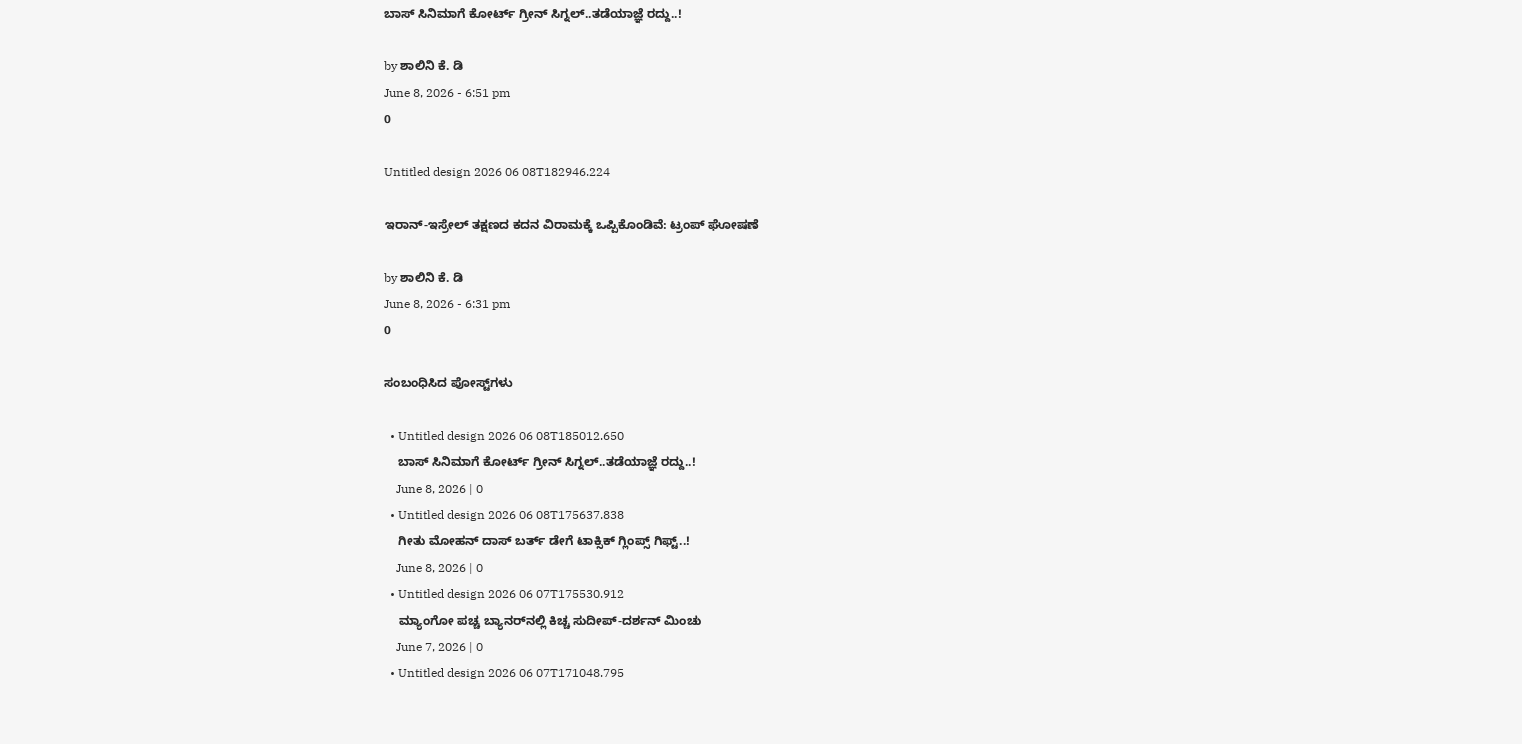ಬಾಸ್‌ ಸಿನಿಮಾಗೆ ಕೋರ್ಟ್ ಗ್ರೀನ್ ಸಿಗ್ನಲ್..ತಡೆಯಾಜ್ಞೆ ರದ್ದು..!

by ಶಾಲಿನಿ ಕೆ. ಡಿ
June 8, 2026 - 6:51 pm
0

Untitled design 2026 06 08T182946.224

ಇರಾನ್-ಇಸ್ರೇಲ್ ತಕ್ಷಣದ ಕದನ ವಿರಾಮಕ್ಕೆ ಒಪ್ಪಿಕೊಂಡಿವೆ: ಟ್ರಂಪ್ ಘೋಷಣೆ

by ಶಾಲಿನಿ ಕೆ. ಡಿ
June 8, 2026 - 6:31 pm
0

ಸಂಬಂಧಿಸಿದ ಪೋಸ್ಟ್‌ಗಳು

  • Untitled design 2026 06 08T185012.650
    ಬಾಸ್‌ ಸಿನಿಮಾಗೆ ಕೋರ್ಟ್ ಗ್ರೀನ್ ಸಿಗ್ನಲ್..ತಡೆಯಾಜ್ಞೆ ರದ್ದು..!
    June 8, 2026 | 0
  • Untitled design 2026 06 08T175637.838
    ಗೀತು ಮೋಹನ್ ದಾಸ್ ಬರ್ತ್ ಡೇಗೆ ಟಾಕ್ಸಿಕ್ ಗ್ಲಿಂಪ್ಸ್ ಗಿಫ್ಟ್..!
    June 8, 2026 | 0
  • Untitled design 2026 06 07T175530.912
    ಮ್ಯಾಂಗೋ ಪಚ್ಚ ಬ್ಯಾನರ್‌‌ನಲ್ಲಿ ಕಿಚ್ಚ ಸುದೀಪ್-ದರ್ಶನ್ ಮಿಂಚು
    June 7, 2026 | 0
  • Untitled design 2026 06 07T171048.795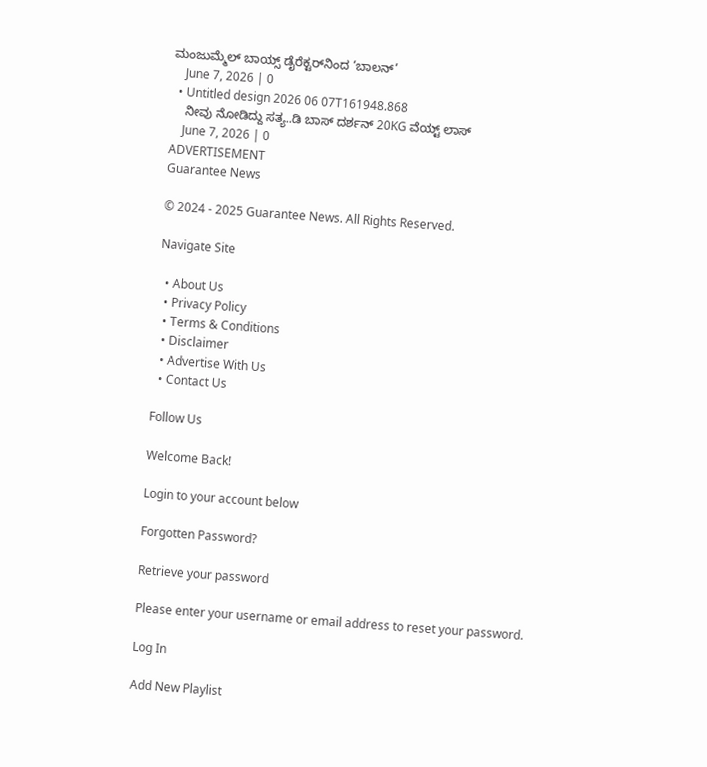ಮಂಜುಮ್ಮೆಲ್ ಬಾಯ್ಸ್ ಡೈರೆಕ್ಟರ್‌‌ನಿಂದ ‘ಬಾಲನ್’
    June 7, 2026 | 0
  • Untitled design 2026 06 07T161948.868
    ನೀವು ನೋಡಿದ್ದು ಸತ್ಯ..ಡಿ ಬಾಸ್ ದರ್ಶನ್ 20KG ವೆಯ್ಟ್ ಲಾಸ್
    June 7, 2026 | 0
ADVERTISEMENT
Guarantee News

© 2024 - 2025 Guarantee News. All Rights Reserved.

Navigate Site

  • About Us
  • Privacy Policy
  • Terms & Conditions
  • Disclaimer
  • Advertise With Us
  • Contact Us

Follow Us

Welcome Back!

Login to your account below

Forgotten Password?

Retrieve your password

Please enter your username or email address to reset your password.

Log In

Add New Playlist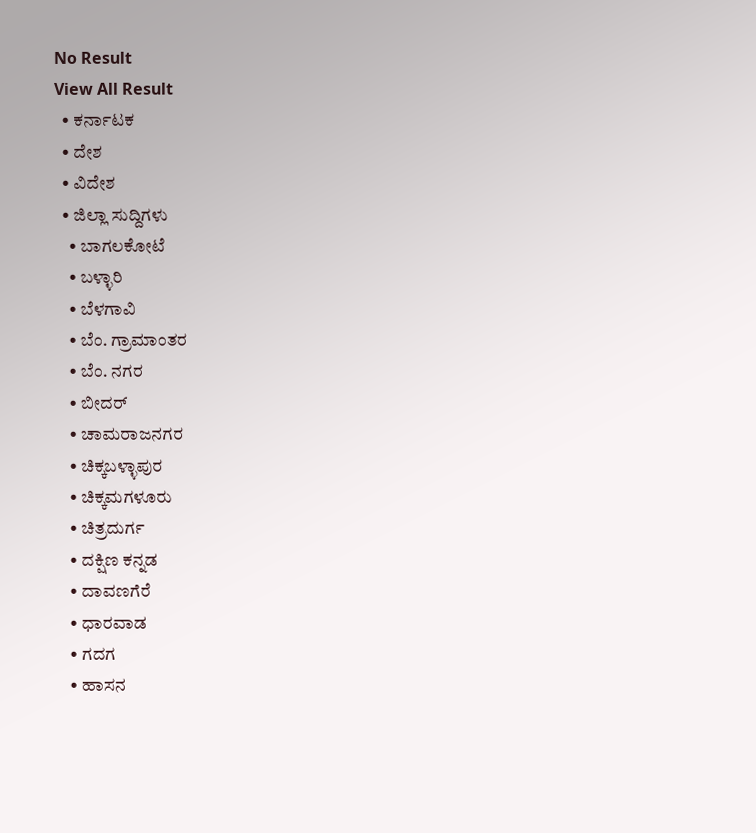No Result
View All Result
  • ಕರ್ನಾಟಕ
  • ದೇಶ
  • ವಿದೇಶ
  • ಜಿಲ್ಲಾ ಸುದ್ದಿಗಳು
    • ಬಾಗಲಕೋಟೆ
    • ಬಳ್ಳಾರಿ
    • ಬೆಳಗಾವಿ
    • ಬೆಂ. ಗ್ರಾಮಾಂತರ
    • ಬೆಂ. ನಗರ
    • ಬೀದರ್
    • ಚಾಮರಾಜನಗರ
    • ಚಿಕ್ಕಬಳ್ಳಾಪುರ
    • ಚಿಕ್ಕಮಗಳೂರು
    • ಚಿತ್ರದುರ್ಗ
    • ದಕ್ಷಿಣ ಕನ್ನಡ
    • ದಾವಣಗೆರೆ
    • ಧಾರವಾಡ
    • ಗದಗ
    • ಹಾಸನ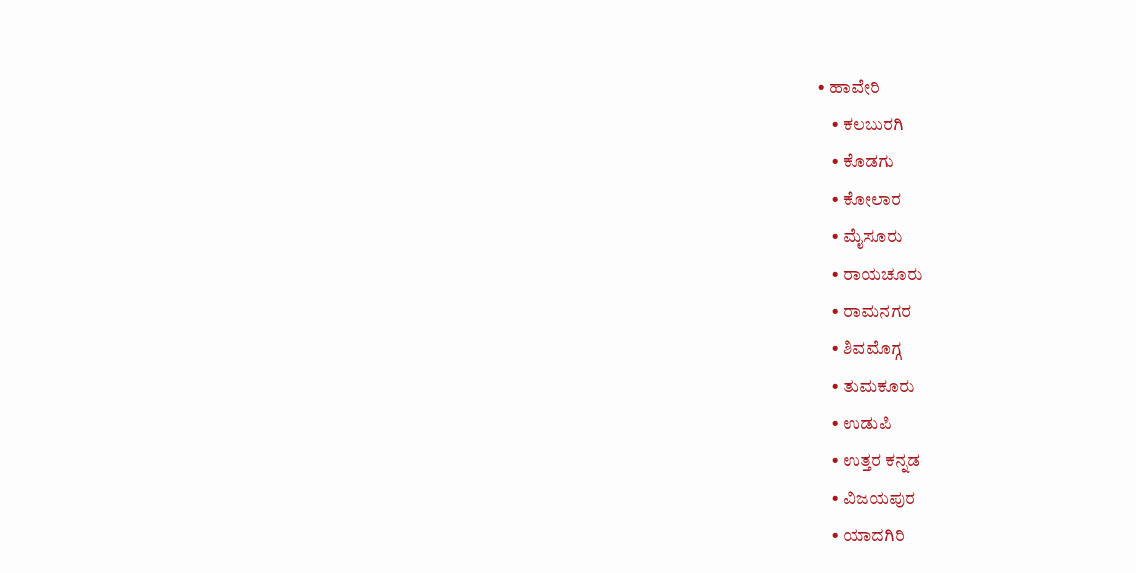• ಹಾವೇರಿ
    • ಕಲಬುರಗಿ
    • ಕೊಡಗು
    • ಕೋಲಾರ
    • ಮೈಸೂರು
    • ರಾಯಚೂರು
    • ರಾಮನಗರ
    • ಶಿವಮೊಗ್ಗ
    • ತುಮಕೂರು
    • ಉಡುಪಿ
    • ಉತ್ತರ ಕನ್ನಡ
    • ವಿಜಯಪುರ
    • ಯಾದಗಿರಿ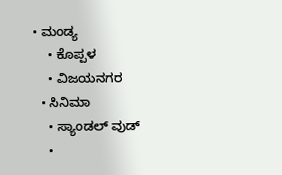• ಮಂಡ್ಯ
    • ಕೊಪ್ಪಳ
    • ವಿಜಯನಗರ
  • ಸಿನಿಮಾ
    • ಸ್ಯಾಂಡಲ್ ವುಡ್
    •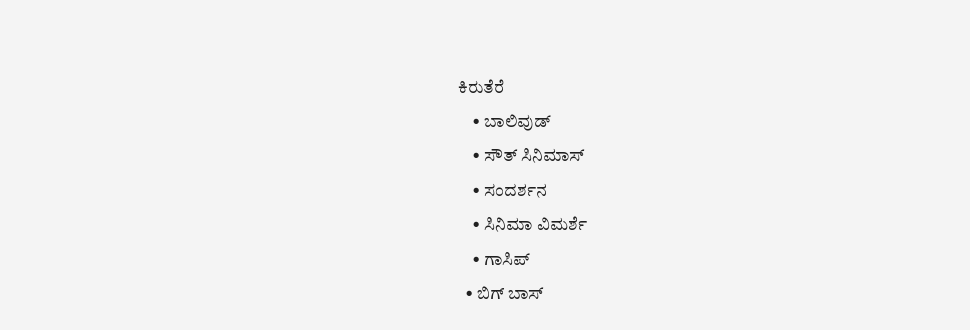ಕಿರುತೆರೆ
    • ಬಾಲಿವುಡ್
    • ಸೌತ್ ಸಿನಿಮಾಸ್
    • ಸಂದರ್ಶನ
    • ಸಿನಿಮಾ ವಿಮರ್ಶೆ
    • ಗಾಸಿಪ್
  • ಬಿಗ್ ಬಾಸ್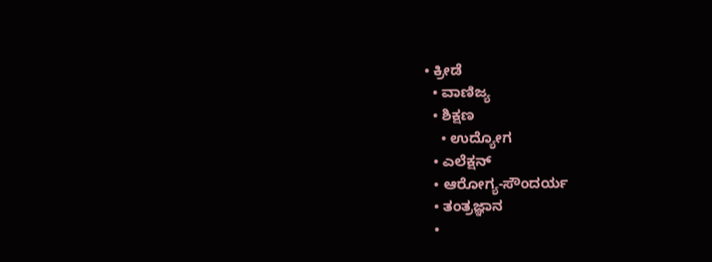• ಕ್ರೀಡೆ
  • ವಾಣಿಜ್ಯ
  • ಶಿಕ್ಷಣ
    • ಉದ್ಯೋಗ
  • ಎಲೆಕ್ಷನ್
  • ಆರೋಗ್ಯ-ಸೌಂದರ್ಯ
  • ತಂತ್ರಜ್ಞಾನ
  •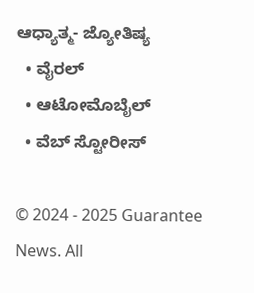ಆಧ್ಯಾತ್ಮ- ಜ್ಯೋತಿಷ್ಯ
  • ವೈರಲ್
  • ಆಟೋಮೊಬೈಲ್
  • ವೆಬ್ ಸ್ಟೋರೀಸ್

© 2024 - 2025 Guarantee News. All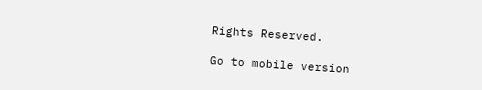Rights Reserved.

Go to mobile version